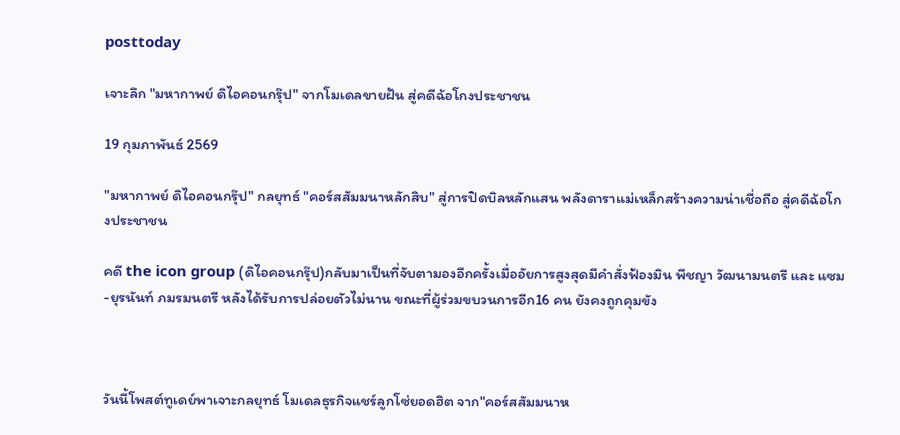posttoday

เจาะลึก "มหากาพย์ ดิไอคอนกรุ๊ป" จากโมเดลขายฝัน สู่คดีฉ้อโกงประชาชน

19 กุมภาพันธ์ 2569

"มหากาพย์ ดิไอคอนกรุ๊ป" กลยุทธ์ "คอร์สสัมมนาหลักสิบ" สู่การปิดบิลหลักแสน พลังดาราแม่เหล็กสร้างความน่าเชื่อถือ สู่คดีฉ้อโกงประชาชน

คดี the icon group (ดิไอคอนกรุ๊ป)กลับมาเป็นที่จับตามองอีกครั้งเมื่ออัยการสูงสุดมีคำสั่งฟ้องมิน พีชญา วัฒนามนตรี และ แซม-ยุรนันท์ ภมรมนตรี หลังได้รับการปล่อยตัวไม่นาน ขณะที่ผู้ร่วมขบวนการอีก16 คน ยังคงถูกคุมขัง



วันนี้โพสต์ทูเดย์พาเจาะกลยุทธ์ โมเดลธุรกิจแชร์ลูกโซ่ยอดฮิต จาก"คอร์สสัมมนาห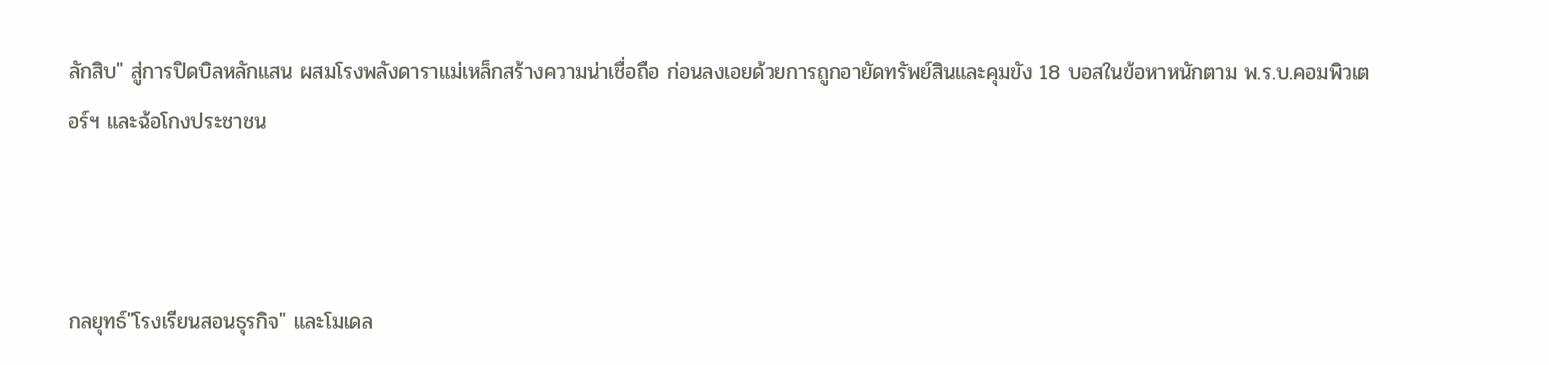ลักสิบ" สู่การปิดบิลหลักแสน ผสมโรงพลังดาราแม่เหล็กสร้างความน่าเชื่อถือ ก่อนลงเอยด้วยการถูกอายัดทรัพย์สินและคุมขัง 18 บอสในข้อหาหนักตาม พ.ร.บ.คอมพิวเตอร์ฯ และฉ้อโกงประชาชน



กลยุทธ์"โรงเรียนสอนธุรกิจ" และโมเดล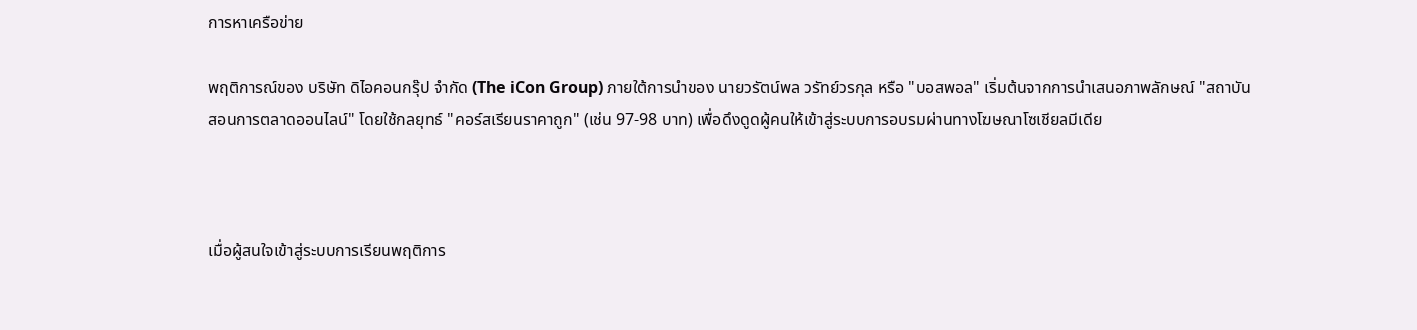การหาเครือข่าย

พฤติการณ์ของ บริษัท ดิไอคอนกรุ๊ป จำกัด (The iCon Group) ภายใต้การนำของ นายวรัตน์พล วรัทย์วรกุล หรือ "บอสพอล" เริ่มต้นจากการนำเสนอภาพลักษณ์ "สถาบันสอนการตลาดออนไลน์" โดยใช้กลยุทธ์ "คอร์สเรียนราคาถูก" (เช่น 97-98 บาท) เพื่อดึงดูดผู้คนให้เข้าสู่ระบบการอบรมผ่านทางโฆษณาโซเชียลมีเดีย



เมื่อผู้สนใจเข้าสู่ระบบการเรียนพฤติการ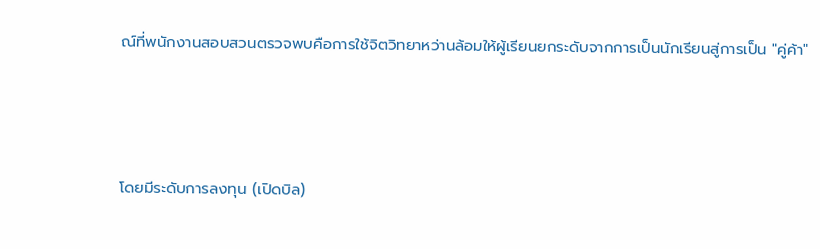ณ์ที่พนักงานสอบสวนตรวจพบคือการใช้จิตวิทยาหว่านล้อมให้ผู้เรียนยกระดับจากการเป็นนักเรียนสู่การเป็น "คู่ค้า"



โดยมีระดับการลงทุน (เปิดบิล)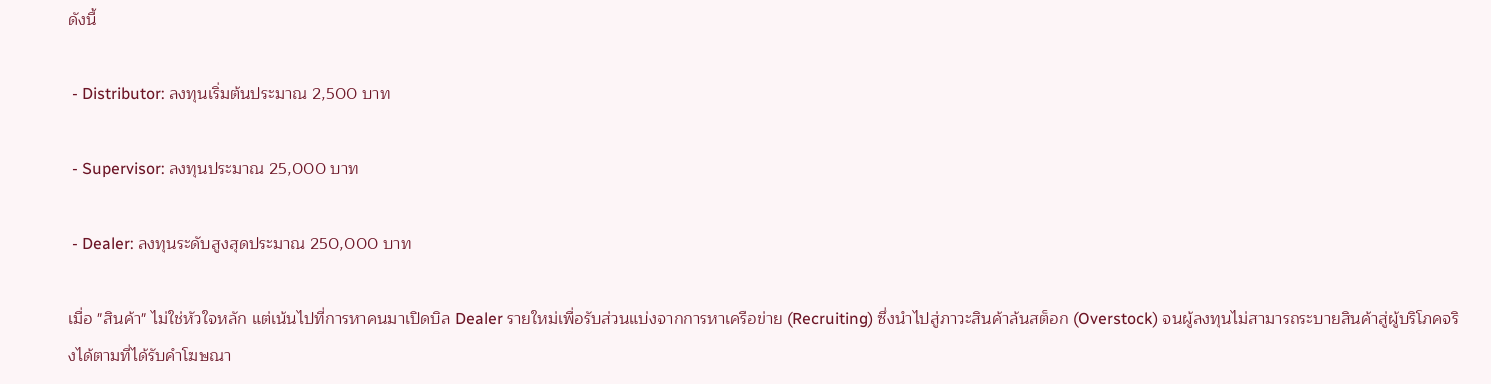ดังนี้

 - Distributor: ลงทุนเริ่มต้นประมาณ 2,500 บาท

 - Supervisor: ลงทุนประมาณ 25,000 บาท

 - Dealer: ลงทุนระดับสูงสุดประมาณ 250,000 บาท

เมื่อ "สินค้า" ไม่ใช่หัวใจหลัก แต่เน้นไปที่การหาคนมาเปิดบิล Dealer รายใหม่เพื่อรับส่วนแบ่งจากการหาเครือข่าย (Recruiting) ซึ่งนำไปสู่ภาวะสินค้าล้นสต็อก (Overstock) จนผู้ลงทุนไม่สามารถระบายสินค้าสู่ผู้บริโภคจริงได้ตามที่ได้รับคำโฆษณา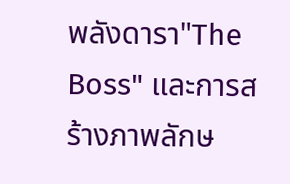พลังดารา"The Boss" และการสร้างภาพลักษ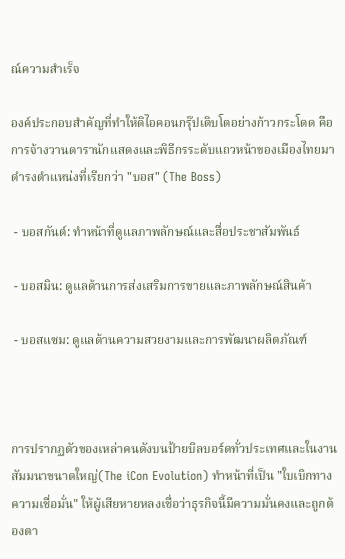ณ์ความสำเร็จ

องค์ประกอบสำคัญที่ทำให้ดิไอคอนกรุ๊ปเติบโตอย่างก้าวกระโดด คือการจ้างวานดารานักแสดงและพิธีกรระดับแถวหน้าของเมืองไทยมาดำรงตำแหน่งที่เรียกว่า "บอส" (The Boss)

 - บอสกันต์: ทำหน้าที่ดูแลภาพลักษณ์และสื่อประชาสัมพันธ์

 - บอสมิน: ดูแลด้านการส่งเสริมการขายและภาพลักษณ์สินค้า

 - บอสแซม: ดูแลด้านความสวยงามและการพัฒนาผลิตภัณฑ์



การปรากฏตัวของเหล่าคนดังบนป้ายบิลบอร์ดทั่วประเทศและในงานสัมมนาขนาดใหญ่(The iCon Evolution) ทำหน้าที่เป็น "ใบเบิกทางความเชื่อมั่น" ให้ผู้เสียหายหลงเชื่อว่าธุรกิจนี้มีความมั่นคงและถูกต้องตา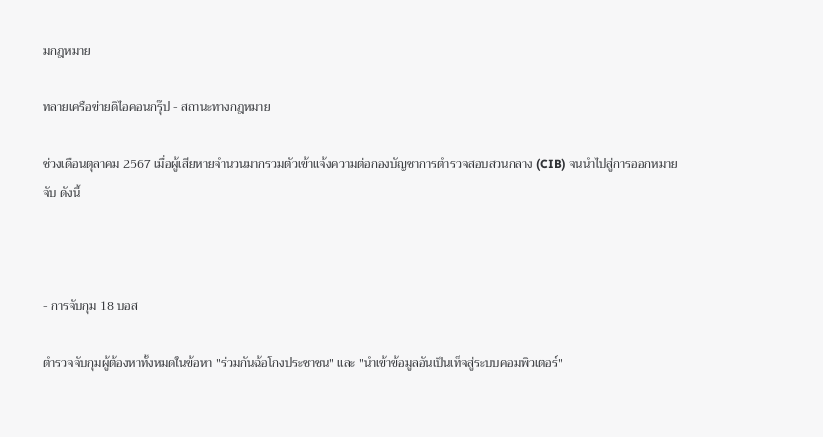มกฎหมาย

ทลายเครือข่ายดิไอคอนกรุ๊ป - สถานะทางกฎหมาย

ช่วงเดือนตุลาคม 2567 เมื่อผู้เสียหายจำนวนมากรวมตัวเข้าแจ้งความต่อกองบัญชาการตำรวจสอบสวนกลาง (CIB) จนนำไปสู่การออกหมายจับ ดังนี้



- การจับกุม 18 บอส

ตำรวจจับกุมผู้ต้องหาทั้งหมดในข้อหา "ร่วมกันฉ้อโกงประชาชน" และ "นำเข้าข้อมูลอันเป็นเท็จสู่ระบบคอมพิวเตอร์"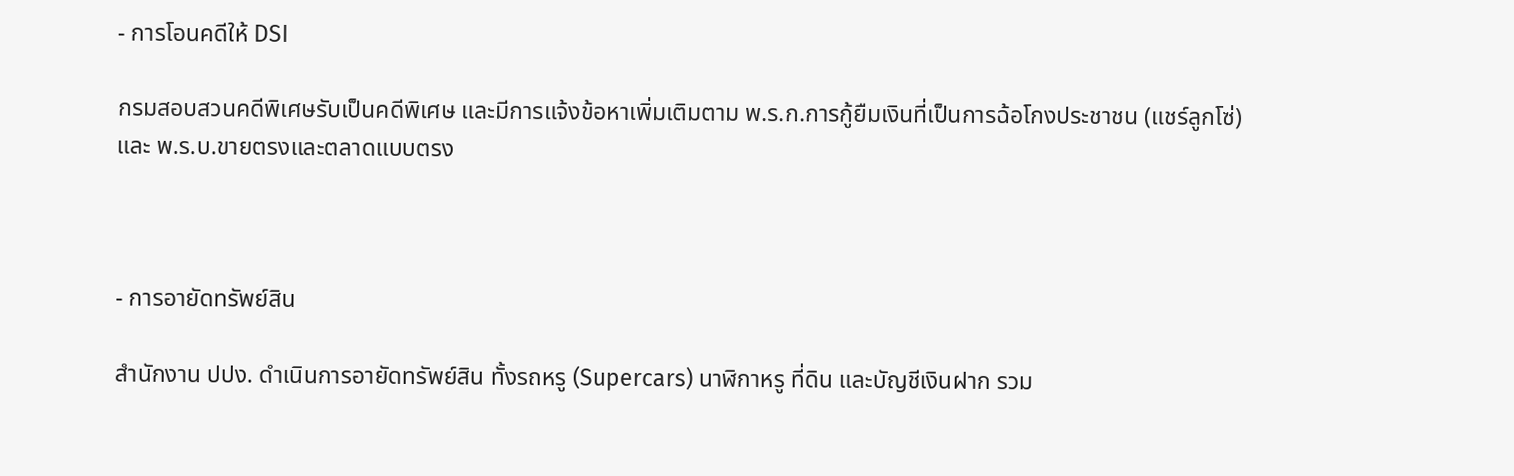- การโอนคดีให้ DSI

กรมสอบสวนคดีพิเศษรับเป็นคดีพิเศษ และมีการแจ้งข้อหาเพิ่มเติมตาม พ.ร.ก.การกู้ยืมเงินที่เป็นการฉ้อโกงประชาชน (แชร์ลูกโซ่) และ พ.ร.บ.ขายตรงและตลาดแบบตรง



- การอายัดทรัพย์สิน

สำนักงาน ปปง. ดำเนินการอายัดทรัพย์สิน ทั้งรถหรู (Supercars) นาฬิกาหรู ที่ดิน และบัญชีเงินฝาก รวม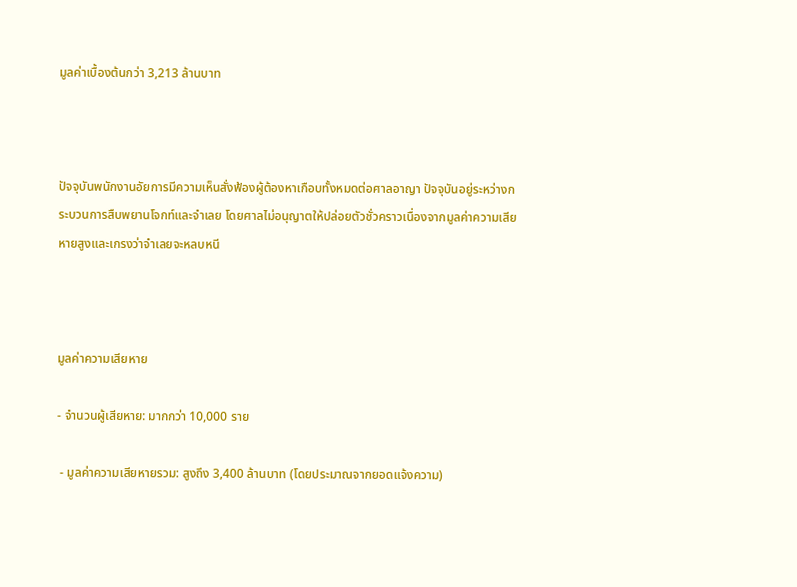มูลค่าเบื้องต้นกว่า 3,213 ล้านบาท



ปัจจุบันพนักงานอัยการมีความเห็นสั่งฟ้องผู้ต้องหาเกือบทั้งหมดต่อศาลอาญา ปัจจุบันอยู่ระหว่างกระบวนการสืบพยานโจกท์และจำเลย โดยศาลไม่อนุญาตให้ปล่อยตัวชั่วคราวเนื่องจากมูลค่าความเสียหายสูงและเกรงว่าจำเลยจะหลบหนี



มูลค่าความเสียหาย

- จำนวนผู้เสียหาย: มากกว่า 10,000 ราย

 - มูลค่าความเสียหายรวม: สูงถึง 3,400 ล้านบาท (โดยประมาณจากยอดแจ้งความ)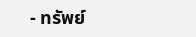- ทรัพย์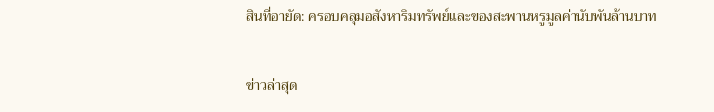สินที่อายัด: ครอบคลุมอสังหาริมทรัพย์และของสะพานหรูมูลค่านับพันล้านบาท

ข่าวล่าสุด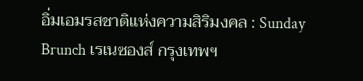อิ่มเอมรสชาติแห่งความสิริมงคล : Sunday Brunch เรเนซองส์ กรุงเทพฯ